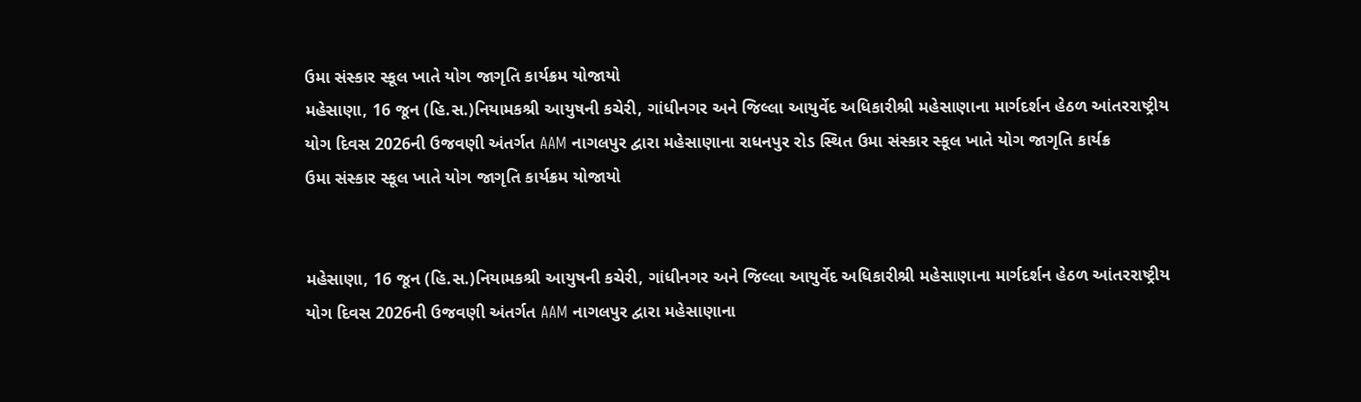ઉમા સંસ્કાર સ્કૂલ ખાતે યોગ જાગૃતિ કાર્યક્રમ યોજાયો
મહેસાણા, 16 જૂન (હિ.સ.)નિયામકશ્રી આયુષની કચેરી, ગાંધીનગર અને જિલ્લા આયુર્વેદ અધિકારીશ્રી મહેસાણાના માર્ગદર્શન હેઠળ આંતરરાષ્ટ્રીય યોગ દિવસ 2026ની ઉજવણી અંતર્ગત AAM નાગલપુર દ્વારા મહેસાણાના રાધનપુર રોડ સ્થિત ઉમા સંસ્કાર સ્કૂલ ખાતે યોગ જાગૃતિ કાર્યક્ર
ઉમા સંસ્કાર સ્કૂલ ખાતે યોગ જાગૃતિ કાર્યક્રમ યોજાયો


મહેસાણા, 16 જૂન (હિ.સ.)નિયામકશ્રી આયુષની કચેરી, ગાંધીનગર અને જિલ્લા આયુર્વેદ અધિકારીશ્રી મહેસાણાના માર્ગદર્શન હેઠળ આંતરરાષ્ટ્રીય યોગ દિવસ 2026ની ઉજવણી અંતર્ગત AAM નાગલપુર દ્વારા મહેસાણાના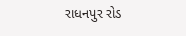રાધનપુર રોડ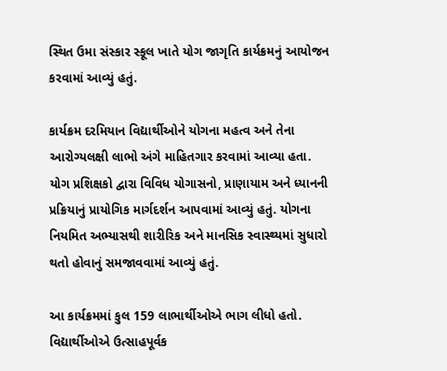સ્થિત ઉમા સંસ્કાર સ્કૂલ ખાતે યોગ જાગૃતિ કાર્યક્રમનું આયોજન કરવામાં આવ્યું હતું.

કાર્યક્રમ દરમિયાન વિદ્યાર્થીઓને યોગના મહત્વ અને તેના આરોગ્યલક્ષી લાભો અંગે માહિતગાર કરવામાં આવ્યા હતા. યોગ પ્રશિક્ષકો દ્વારા વિવિધ યોગાસનો, પ્રાણાયામ અને ધ્યાનની પ્રક્રિયાનું પ્રાયોગિક માર્ગદર્શન આપવામાં આવ્યું હતું. યોગના નિયમિત અભ્યાસથી શારીરિક અને માનસિક સ્વાસ્થ્યમાં સુધારો થતો હોવાનું સમજાવવામાં આવ્યું હતું.

આ કાર્યક્રમમાં કુલ 159 લાભાર્થીઓએ ભાગ લીધો હતો. વિદ્યાર્થીઓએ ઉત્સાહપૂર્વક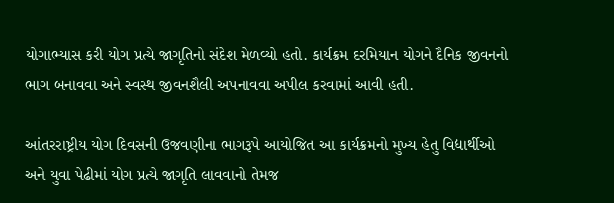યોગાભ્યાસ કરી યોગ પ્રત્યે જાગૃતિનો સંદેશ મેળવ્યો હતો. કાર્યક્રમ દરમિયાન યોગને દૈનિક જીવનનો ભાગ બનાવવા અને સ્વસ્થ જીવનશૈલી અપનાવવા અપીલ કરવામાં આવી હતી.

આંતરરાષ્ટ્રીય યોગ દિવસની ઉજવણીના ભાગરૂપે આયોજિત આ કાર્યક્રમનો મુખ્ય હેતુ વિદ્યાર્થીઓ અને યુવા પેઢીમાં યોગ પ્રત્યે જાગૃતિ લાવવાનો તેમજ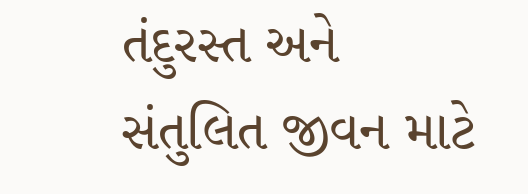તંદુરસ્ત અને સંતુલિત જીવન માટે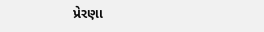પ્રેરણા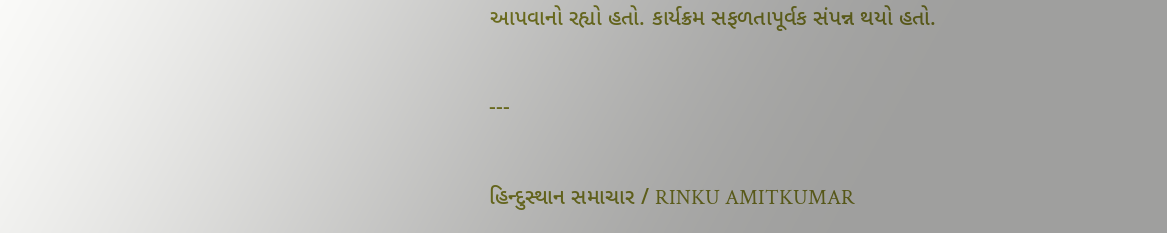આપવાનો રહ્યો હતો. કાર્યક્રમ સફળતાપૂર્વક સંપન્ન થયો હતો.

---

હિન્દુસ્થાન સમાચાર / RINKU AMITKUMAR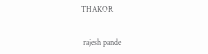THAKOR


 rajesh pande